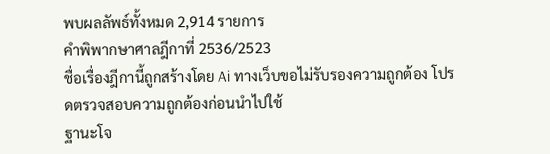พบผลลัพธ์ทั้งหมด 2,914 รายการ
คำพิพากษาศาลฎีกาที่ 2536/2523
ชื่อเรื่องฎีกานี้ถูกสร้างโดย Ai ทางเว็บขอไม่รับรองความถูกต้อง โปรดตรวจสอบความถูกต้องก่อนนำไปใช้
ฐานะโจ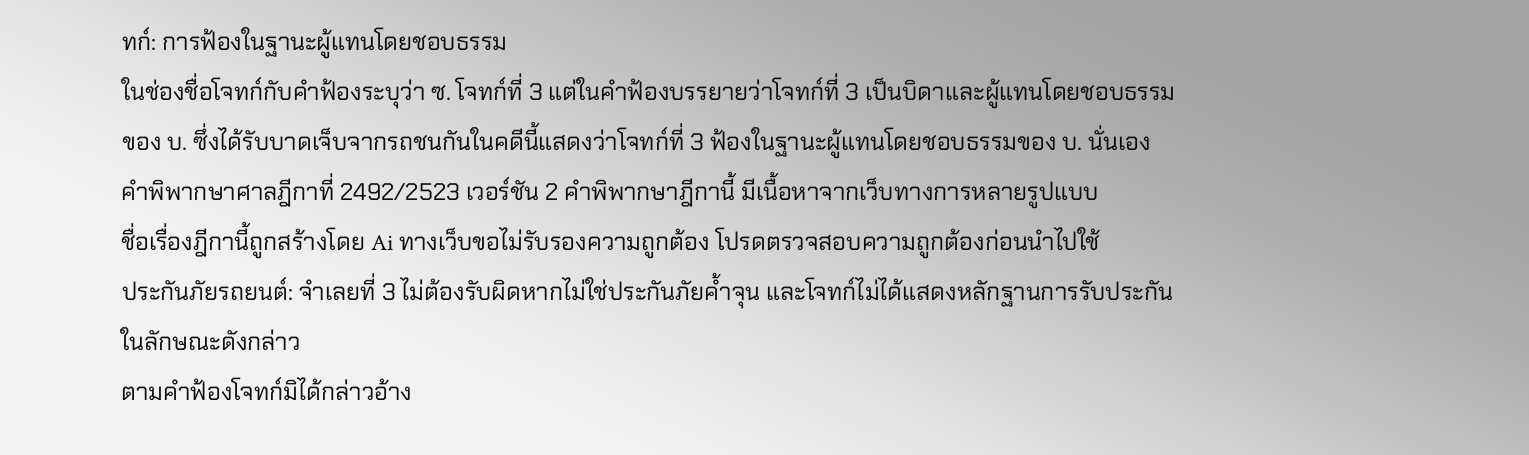ทก์: การฟ้องในฐานะผู้แทนโดยชอบธรรม
ในช่องชื่อโจทก์กับคำฟ้องระบุว่า ซ. โจทก์ที่ 3 แต่ในคำฟ้องบรรยายว่าโจทก์ที่ 3 เป็นบิดาและผู้แทนโดยชอบธรรมของ บ. ซึ่งได้รับบาดเจ็บจากรถชนกันในคดีนี้แสดงว่าโจทก์ที่ 3 ฟ้องในฐานะผู้แทนโดยชอบธรรมของ บ. นั่นเอง
คำพิพากษาศาลฎีกาที่ 2492/2523 เวอร์ชัน 2 คำพิพากษาฎีกานี้ มีเนื้อหาจากเว็บทางการหลายรูปแบบ
ชื่อเรื่องฎีกานี้ถูกสร้างโดย Ai ทางเว็บขอไม่รับรองความถูกต้อง โปรดตรวจสอบความถูกต้องก่อนนำไปใช้
ประกันภัยรถยนต์: จำเลยที่ 3 ไม่ต้องรับผิดหากไม่ใช่ประกันภัยค้ำจุน และโจทก์ไม่ได้แสดงหลักฐานการรับประกันในลักษณะดังกล่าว
ตามคำฟ้องโจทก์มิได้กล่าวอ้าง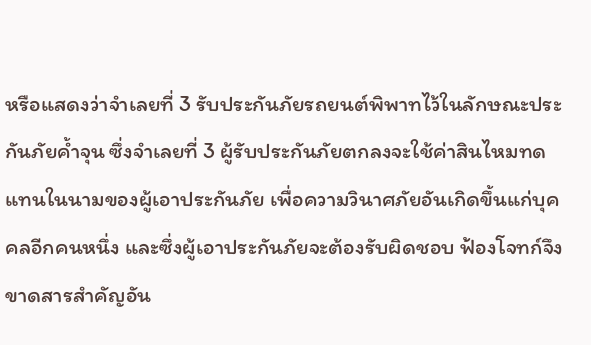หรือแสดงว่าจำเลยที่ 3 รับประกันภัยรถยนต์พิพาทไว้ในลักษณะประกันภัยค้ำจุน ซึ่งจำเลยที่ 3 ผู้รับประกันภัยตกลงจะใช้ค่าสินไหมทดแทนในนามของผู้เอาประกันภัย เพื่อความวินาศภัยอันเกิดขึ้นแก่บุคคลอีกคนหนึ่ง และซึ่งผู้เอาประกันภัยจะต้องรับผิดชอบ ฟ้องโจทก์จึงขาดสารสำคัญอัน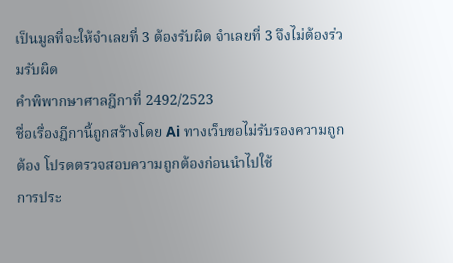เป็นมูลที่จะให้จำเลยที่ 3 ต้องรับผิด จำเลยที่ 3 จึงไม่ต้องร่วมรับผิด
คำพิพากษาศาลฎีกาที่ 2492/2523
ชื่อเรื่องฎีกานี้ถูกสร้างโดย Ai ทางเว็บขอไม่รับรองความถูกต้อง โปรดตรวจสอบความถูกต้องก่อนนำไปใช้
การประ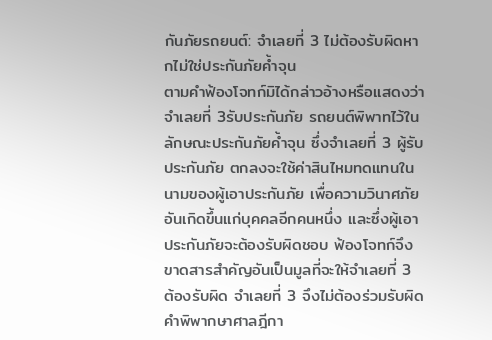กันภัยรถยนต์: จำเลยที่ 3 ไม่ต้องรับผิดหากไม่ใช่ประกันภัยค้ำจุน
ตามคำฟ้องโจทก์มิได้กล่าวอ้างหรือแสดงว่าจำเลยที่ 3รับประกันภัย รถยนต์พิพาทไว้ในลักษณะประกันภัยค้ำจุน ซึ่งจำเลยที่ 3 ผู้รับประกันภัย ตกลงจะใช้ค่าสินไหมทดแทนในนามของผู้เอาประกันภัย เพื่อความวินาศภัย อันเกิดขึ้นแก่บุคคลอีกคนหนึ่ง และซึ่งผู้เอาประกันภัยจะต้องรับผิดชอบ ฟ้องโจทก์จึงขาดสารสำคัญอันเป็นมูลที่จะให้จำเลยที่ 3 ต้องรับผิด จำเลยที่ 3 จึงไม่ต้องร่วมรับผิด
คำพิพากษาศาลฎีกา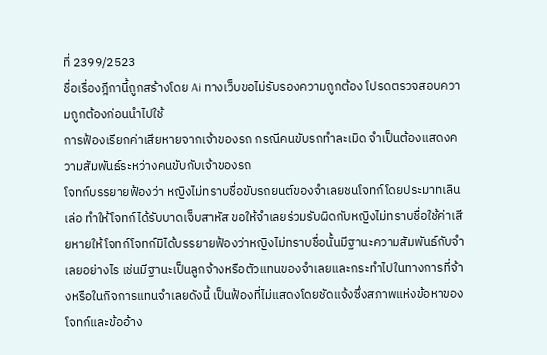ที่ 2399/2523
ชื่อเรื่องฎีกานี้ถูกสร้างโดย Ai ทางเว็บขอไม่รับรองความถูกต้อง โปรดตรวจสอบความถูกต้องก่อนนำไปใช้
การฟ้องเรียกค่าเสียหายจากเจ้าของรถ กรณีคนขับรถทำละเมิด จำเป็นต้องแสดงความสัมพันธ์ระหว่างคนขับกับเจ้าของรถ
โจทก์บรรยายฟ้องว่า หญิงไม่ทราบชื่อขับรถยนต์ของจำเลยชนโจทก์โดยประมาทเลินเล่อ ทำให้โจทก์ได้รับบาดเจ็บสาหัส ขอให้จำเลยร่วมรับผิดกับหญิงไม่ทราบชื่อใช้ค่าเสียหายให้โจทก์โจทก์มิได้บรรยายฟ้องว่าหญิงไม่ทราบชื่อนั้นมีฐานะความสัมพันธ์กับจำเลยอย่างไร เช่นมีฐานะเป็นลูกจ้างหรือตัวแทนของจำเลยและกระทำไปในทางการที่จ้างหรือในกิจการแทนจำเลยดังนี้ เป็นฟ้องที่ไม่แสดงโดยชัดแจ้งซึ่งสภาพแห่งข้อหาของโจทก์และข้ออ้าง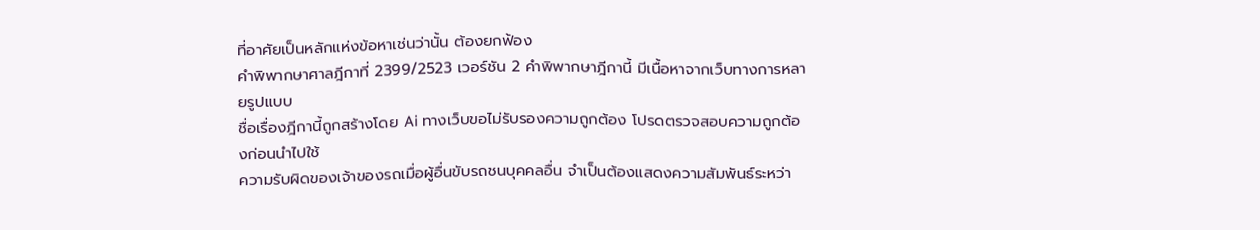ที่อาศัยเป็นหลักแห่งข้อหาเช่นว่านั้น ต้องยกฟ้อง
คำพิพากษาศาลฎีกาที่ 2399/2523 เวอร์ชัน 2 คำพิพากษาฎีกานี้ มีเนื้อหาจากเว็บทางการหลายรูปแบบ
ชื่อเรื่องฎีกานี้ถูกสร้างโดย Ai ทางเว็บขอไม่รับรองความถูกต้อง โปรดตรวจสอบความถูกต้องก่อนนำไปใช้
ความรับผิดของเจ้าของรถเมื่อผู้อื่นขับรถชนบุคคลอื่น จำเป็นต้องแสดงความสัมพันธ์ระหว่า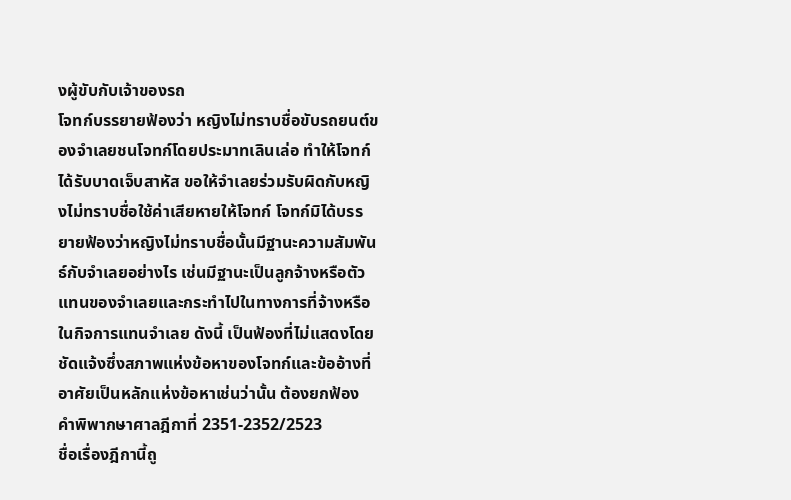งผู้ขับกับเจ้าของรถ
โจทก์บรรยายฟ้องว่า หญิงไม่ทราบชื่อขับรถยนต์ของจำเลยชนโจทก์โดยประมาทเลินเล่อ ทำให้โจทก์ได้รับบาดเจ็บสาหัส ขอให้จำเลยร่วมรับผิดกับหญิงไม่ทราบชื่อใช้ค่าเสียหายให้โจทก์ โจทก์มิได้บรรยายฟ้องว่าหญิงไม่ทราบชื่อนั้นมีฐานะความสัมพันธ์กับจำเลยอย่างไร เช่นมีฐานะเป็นลูกจ้างหรือตัวแทนของจำเลยและกระทำไปในทางการที่จ้างหรือในกิจการแทนจำเลย ดังนี้ เป็นฟ้องที่ไม่แสดงโดยชัดแจ้งซึ่งสภาพแห่งข้อหาของโจทก์และข้ออ้างที่อาศัยเป็นหลักแห่งข้อหาเช่นว่านั้น ต้องยกฟ้อง
คำพิพากษาศาลฎีกาที่ 2351-2352/2523
ชื่อเรื่องฎีกานี้ถู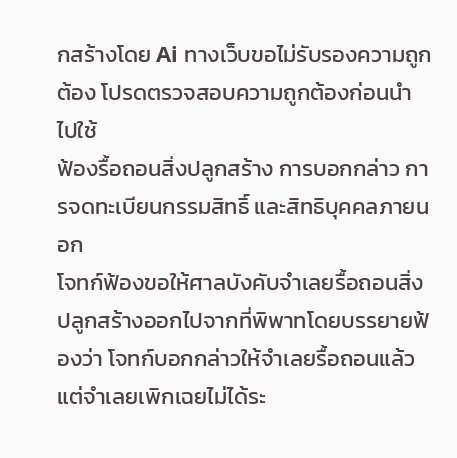กสร้างโดย Ai ทางเว็บขอไม่รับรองความถูกต้อง โปรดตรวจสอบความถูกต้องก่อนนำไปใช้
ฟ้องรื้อถอนสิ่งปลูกสร้าง การบอกกล่าว การจดทะเบียนกรรมสิทธิ์ และสิทธิบุคคลภายนอก
โจทก์ฟ้องขอให้ศาลบังคับจำเลยรื้อถอนสิ่งปลูกสร้างออกไปจากที่พิพาทโดยบรรยายฟ้องว่า โจทก์บอกกล่าวให้จำเลยรื้อถอนแล้วแต่จำเลยเพิกเฉยไม่ได้ระ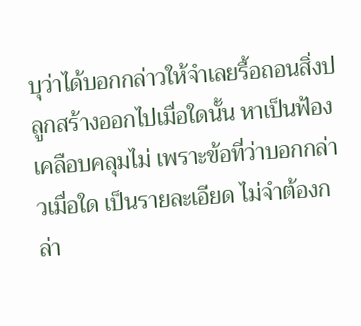บุว่าได้บอกกล่าวให้จำเลยรื้อถอนสิ่งปลูกสร้างออกไปเมื่อใดนั้น หาเป็นฟ้องเคลือบคลุมไม่ เพราะข้อที่ว่าบอกกล่าวเมื่อใด เป็นรายละเอียด ไม่จำต้องกล่า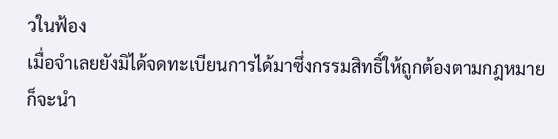วในฟ้อง
เมื่อจำเลยยังมิได้จดทะเบียนการได้มาซึ่งกรรมสิทธิ์ให้ถูกต้องตามกฎหมาย ก็จะนำ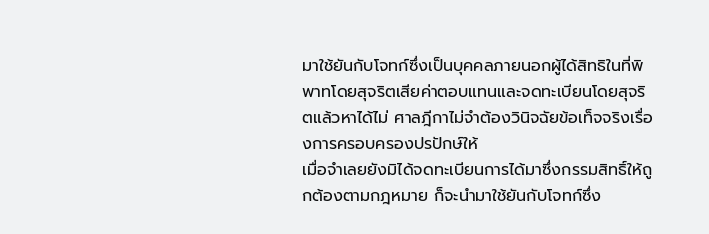มาใช้ยันกับโจทก์ซึ่งเป็นบุคคลภายนอกผู้ได้สิทธิในที่พิพาทโดยสุจริตเสียค่าตอบแทนและจดทะเบียนโดยสุจริตแล้วหาได้ไม่ ศาลฎีกาไม่จำต้องวินิจฉัยข้อเท็จจริงเรื่องการครอบครองปรปักษ์ให้
เมื่อจำเลยยังมิได้จดทะเบียนการได้มาซึ่งกรรมสิทธิ์ให้ถูกต้องตามกฎหมาย ก็จะนำมาใช้ยันกับโจทก์ซึ่ง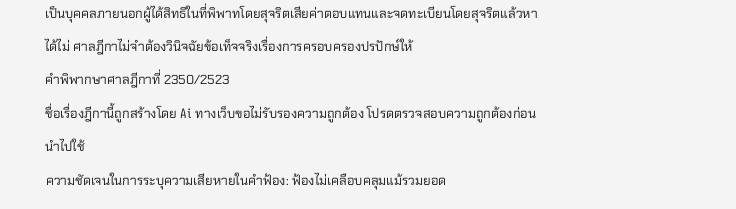เป็นบุคคลภายนอกผู้ได้สิทธิในที่พิพาทโดยสุจริตเสียค่าตอบแทนและจดทะเบียนโดยสุจริตแล้วหาได้ไม่ ศาลฎีกาไม่จำต้องวินิจฉัยข้อเท็จจริงเรื่องการครอบครองปรปักษ์ให้
คำพิพากษาศาลฎีกาที่ 2350/2523
ชื่อเรื่องฎีกานี้ถูกสร้างโดย Ai ทางเว็บขอไม่รับรองความถูกต้อง โปรดตรวจสอบความถูกต้องก่อนนำไปใช้
ความชัดเจนในการระบุความเสียหายในคำฟ้อง: ฟ้องไม่เคลือบคลุมแม้รวมยอด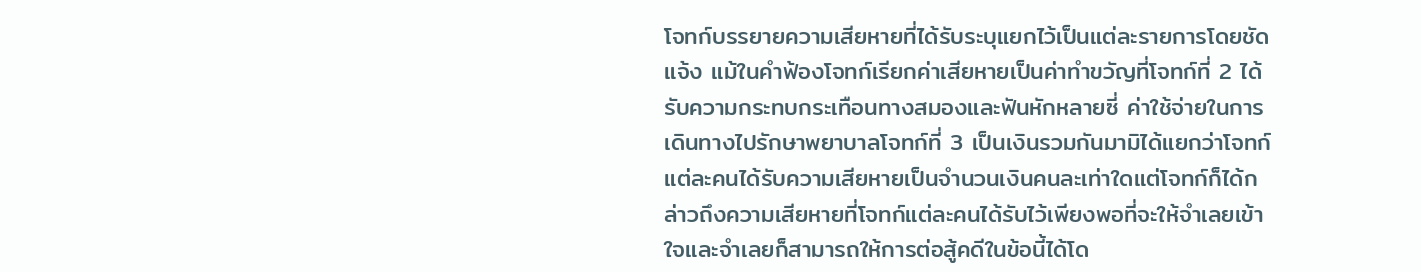โจทก์บรรยายความเสียหายที่ได้รับระบุแยกไว้เป็นแต่ละรายการโดยชัดแจ้ง แม้ในคำฟ้องโจทก์เรียกค่าเสียหายเป็นค่าทำขวัญที่โจทก์ที่ 2 ได้รับความกระทบกระเทือนทางสมองและฟันหักหลายซี่ ค่าใช้จ่ายในการเดินทางไปรักษาพยาบาลโจทก์ที่ 3 เป็นเงินรวมกันมามิได้แยกว่าโจทก์แต่ละคนได้รับความเสียหายเป็นจำนวนเงินคนละเท่าใดแต่โจทก์ก็ได้กล่าวถึงความเสียหายที่โจทก์แต่ละคนได้รับไว้เพียงพอที่จะให้จำเลยเข้าใจและจำเลยก็สามารถให้การต่อสู้คดีในข้อนี้ได้โด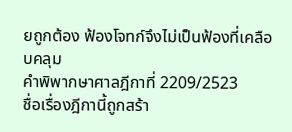ยถูกต้อง ฟ้องโจทก์จึงไม่เป็นฟ้องที่เคลือบคลุม
คำพิพากษาศาลฎีกาที่ 2209/2523
ชื่อเรื่องฎีกานี้ถูกสร้า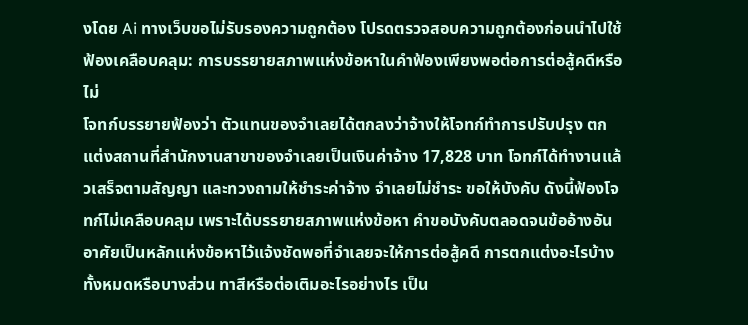งโดย Ai ทางเว็บขอไม่รับรองความถูกต้อง โปรดตรวจสอบความถูกต้องก่อนนำไปใช้
ฟ้องเคลือบคลุม: การบรรยายสภาพแห่งข้อหาในคำฟ้องเพียงพอต่อการต่อสู้คดีหรือไม่
โจทก์บรรยายฟ้องว่า ตัวแทนของจำเลยได้ตกลงว่าจ้างให้โจทก์ทำการปรับปรุง ตกแต่งสถานที่สำนักงานสาขาของจำเลยเป็นเงินค่าจ้าง 17,828 บาท โจทก์ได้ทำงานแล้วเสร็จตามสัญญา และทวงถามให้ชำระค่าจ้าง จำเลยไม่ชำระ ขอให้บังคับ ดังนี้ฟ้องโจทก์ไม่เคลือบคลุม เพราะได้บรรยายสภาพแห่งข้อหา คำขอบังคับตลอดจนข้ออ้างอันอาศัยเป็นหลักแห่งข้อหาไว้แจ้งชัดพอที่จำเลยจะให้การต่อสู้คดี การตกแต่งอะไรบ้างทั้งหมดหรือบางส่วน ทาสีหรือต่อเติมอะไรอย่างไร เป็น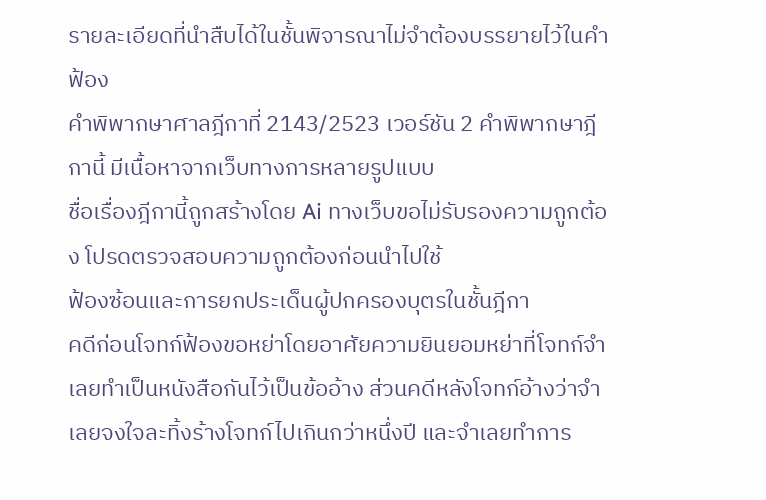รายละเอียดที่นำสืบได้ในชั้นพิจารณาไม่จำต้องบรรยายไว้ในคำฟ้อง
คำพิพากษาศาลฎีกาที่ 2143/2523 เวอร์ชัน 2 คำพิพากษาฎีกานี้ มีเนื้อหาจากเว็บทางการหลายรูปแบบ
ชื่อเรื่องฎีกานี้ถูกสร้างโดย Ai ทางเว็บขอไม่รับรองความถูกต้อง โปรดตรวจสอบความถูกต้องก่อนนำไปใช้
ฟ้องซ้อนและการยกประเด็นผู้ปกครองบุตรในชั้นฎีกา
คดีก่อนโจทก์ฟ้องขอหย่าโดยอาศัยความยินยอมหย่าที่โจทก์จำเลยทำเป็นหนังสือกันไว้เป็นข้ออ้าง ส่วนคดีหลังโจทก์อ้างว่าจำเลยจงใจละทิ้งร้างโจทก์ไปเกินกว่าหนึ่งปี และจำเลยทำการ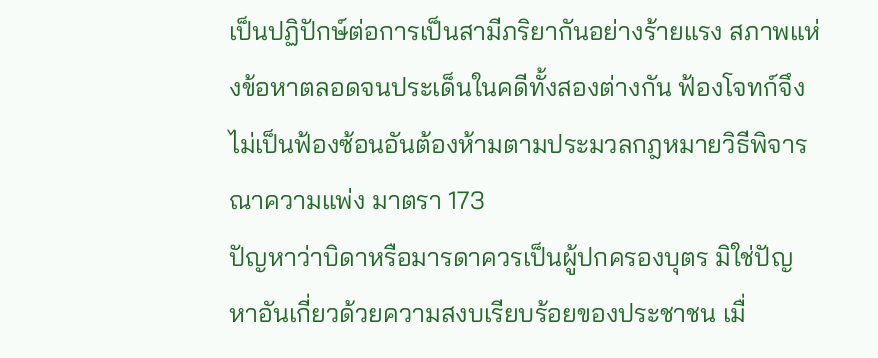เป็นปฏิปักษ์ต่อการเป็นสามีภริยากันอย่างร้ายแรง สภาพแห่งข้อหาตลอดจนประเด็นในคดีทั้งสองต่างกัน ฟ้องโจทก์จึงไม่เป็นฟ้องซ้อนอันต้องห้ามตามประมวลกฎหมายวิธีพิจารณาความแพ่ง มาตรา 173
ปัญหาว่าบิดาหรือมารดาควรเป็นผู้ปกครองบุตร มิใช่ปัญหาอันเกี่ยวด้วยความสงบเรียบร้อยของประชาชน เมื่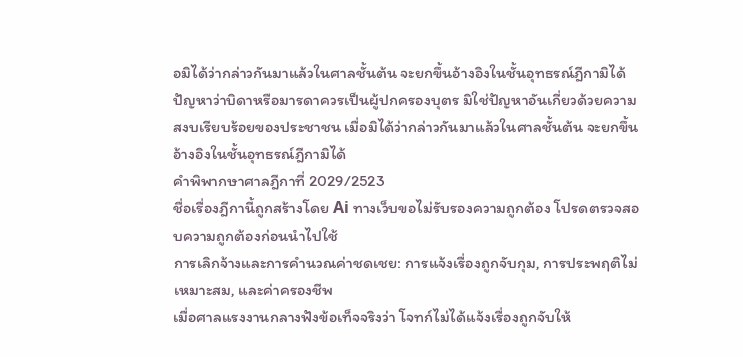อมิได้ว่ากล่าวกันมาแล้วในศาลชั้นต้น จะยกขึ้นอ้างอิงในชั้นอุทธรณ์ฎีกามิได้
ปัญหาว่าบิดาหรือมารดาควรเป็นผู้ปกครองบุตร มิใช่ปัญหาอันเกี่ยวด้วยความสงบเรียบร้อยของประชาชน เมื่อมิได้ว่ากล่าวกันมาแล้วในศาลชั้นต้น จะยกขึ้นอ้างอิงในชั้นอุทธรณ์ฎีกามิได้
คำพิพากษาศาลฎีกาที่ 2029/2523
ชื่อเรื่องฎีกานี้ถูกสร้างโดย Ai ทางเว็บขอไม่รับรองความถูกต้อง โปรดตรวจสอบความถูกต้องก่อนนำไปใช้
การเลิกจ้างและการคำนวณค่าชดเชย: การแจ้งเรื่องถูกจับกุม, การประพฤติไม่เหมาะสม, และค่าครองชีพ
เมื่อศาลแรงงานกลางฟังข้อเท็จจริงว่า โจทก์ไม่ได้แจ้งเรื่องถูกจับให้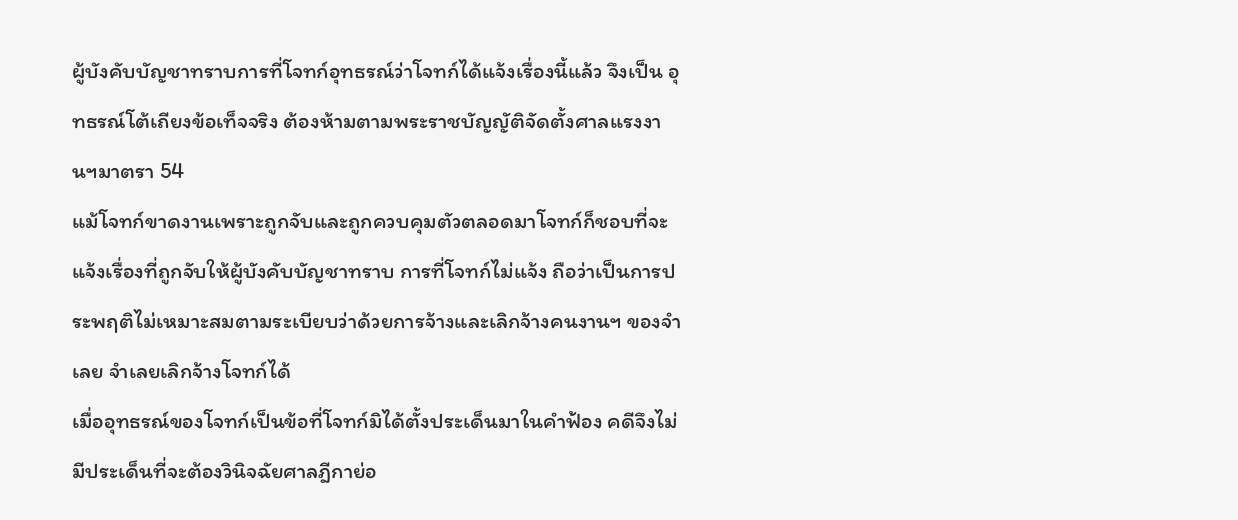ผู้บังคับบัญชาทราบการที่โจทก์อุทธรณ์ว่าโจทก์ได้แจ้งเรื่องนี้แล้ว จึงเป็น อุทธรณ์โต้เถียงข้อเท็จจริง ต้องห้ามตามพระราชบัญญัติจัดตั้งศาลแรงงานฯมาตรา 54
แม้โจทก์ขาดงานเพราะถูกจับและถูกควบคุมตัวตลอดมาโจทก์ก็ชอบที่จะแจ้งเรื่องที่ถูกจับให้ผู้บังคับบัญชาทราบ การที่โจทก์ไม่แจ้ง ถือว่าเป็นการประพฤติไม่เหมาะสมตามระเบียบว่าด้วยการจ้างและเลิกจ้างคนงานฯ ของจำเลย จำเลยเลิกจ้างโจทก์ได้
เมื่ออุทธรณ์ของโจทก์เป็นข้อที่โจทก์มิได้ตั้งประเด็นมาในคำฟ้อง คดีจึงไม่มีประเด็นที่จะต้องวินิจฉัยศาลฎีกาย่อ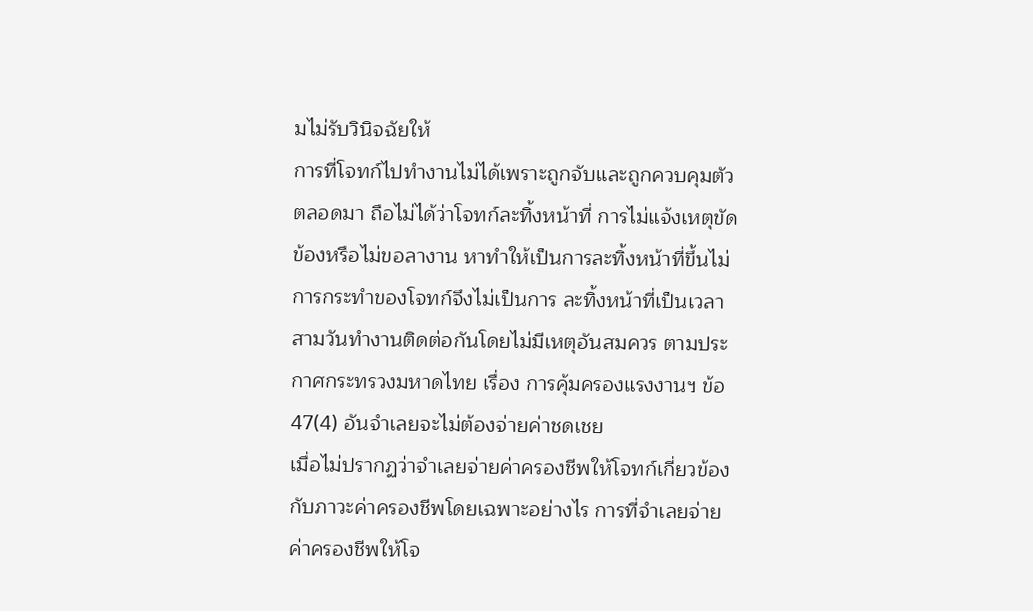มไม่รับวินิจฉัยให้
การที่โจทก์ไปทำงานไม่ได้เพราะถูกจับและถูกควบคุมตัวตลอดมา ถือไม่ได้ว่าโจทก์ละทิ้งหน้าที่ การไม่แจ้งเหตุขัดข้องหรือไม่ขอลางาน หาทำให้เป็นการละทิ้งหน้าที่ขึ้นไม่ การกระทำของโจทก์จึงไม่เป็นการ ละทิ้งหน้าที่เป็นเวลาสามวันทำงานติดต่อกันโดยไม่มีเหตุอันสมควร ตามประกาศกระทรวงมหาดไทย เรื่อง การคุ้มครองแรงงานฯ ข้อ 47(4) อันจำเลยจะไม่ต้องจ่ายค่าชดเชย
เมื่อไม่ปรากฏว่าจำเลยจ่ายค่าครองชีพให้โจทก์เกี่ยวข้องกับภาวะค่าครองชีพโดยเฉพาะอย่างไร การที่จำเลยจ่ายค่าครองชีพให้โจ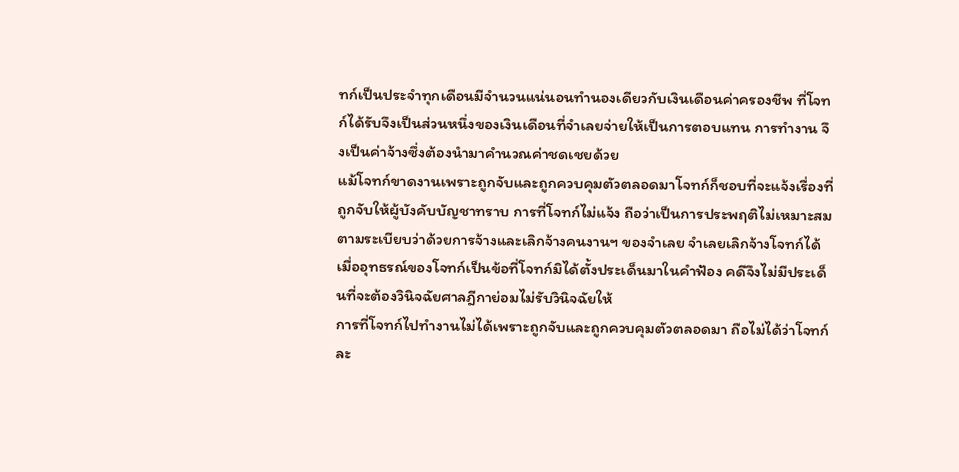ทก์เป็นประจำทุกเดือนมีจำนวนแน่นอนทำนองเดียวกับเงินเดือนค่าครองชีพ ที่โจทก์ได้รับจึงเป็นส่วนหนึ่งของเงินเดือนที่จำเลยจ่ายให้เป็นการตอบแทน การทำงาน จึงเป็นค่าจ้างซึ่งต้องนำมาคำนวณค่าชดเชยด้วย
แม้โจทก์ขาดงานเพราะถูกจับและถูกควบคุมตัวตลอดมาโจทก์ก็ชอบที่จะแจ้งเรื่องที่ถูกจับให้ผู้บังคับบัญชาทราบ การที่โจทก์ไม่แจ้ง ถือว่าเป็นการประพฤติไม่เหมาะสมตามระเบียบว่าด้วยการจ้างและเลิกจ้างคนงานฯ ของจำเลย จำเลยเลิกจ้างโจทก์ได้
เมื่ออุทธรณ์ของโจทก์เป็นข้อที่โจทก์มิได้ตั้งประเด็นมาในคำฟ้อง คดีจึงไม่มีประเด็นที่จะต้องวินิจฉัยศาลฎีกาย่อมไม่รับวินิจฉัยให้
การที่โจทก์ไปทำงานไม่ได้เพราะถูกจับและถูกควบคุมตัวตลอดมา ถือไม่ได้ว่าโจทก์ละ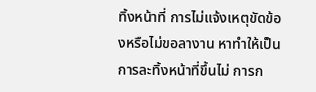ทิ้งหน้าที่ การไม่แจ้งเหตุขัดข้องหรือไม่ขอลางาน หาทำให้เป็นการละทิ้งหน้าที่ขึ้นไม่ การก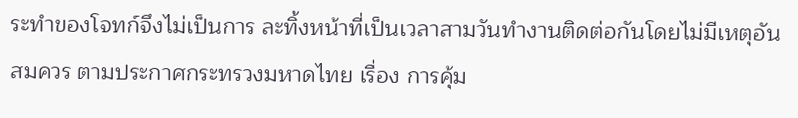ระทำของโจทก์จึงไม่เป็นการ ละทิ้งหน้าที่เป็นเวลาสามวันทำงานติดต่อกันโดยไม่มีเหตุอันสมควร ตามประกาศกระทรวงมหาดไทย เรื่อง การคุ้ม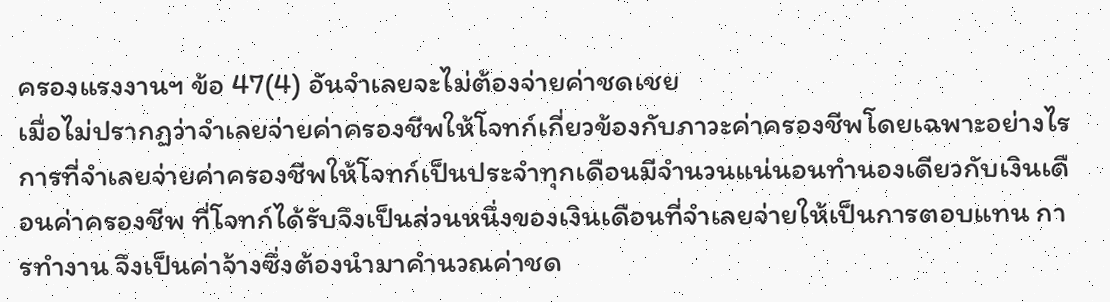ครองแรงงานฯ ข้อ 47(4) อันจำเลยจะไม่ต้องจ่ายค่าชดเชย
เมื่อไม่ปรากฏว่าจำเลยจ่ายค่าครองชีพให้โจทก์เกี่ยวข้องกับภาวะค่าครองชีพโดยเฉพาะอย่างไร การที่จำเลยจ่ายค่าครองชีพให้โจทก์เป็นประจำทุกเดือนมีจำนวนแน่นอนทำนองเดียวกับเงินเดือนค่าครองชีพ ที่โจทก์ได้รับจึงเป็นส่วนหนึ่งของเงินเดือนที่จำเลยจ่ายให้เป็นการตอบแทน การทำงาน จึงเป็นค่าจ้างซึ่งต้องนำมาคำนวณค่าชด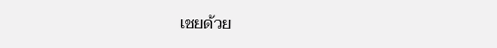เชยด้วย